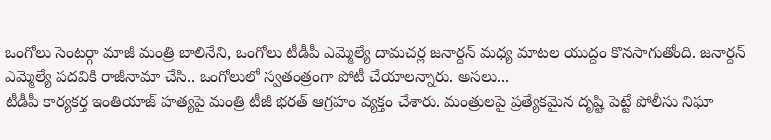ఒంగోలు సెంటర్గా మాజీ మంత్రి బాలినేని, ఒంగోలు టీడీపీ ఎమ్మెల్యే దామచర్ల జనార్దన్ మధ్య మాటల యుద్దం కొనసాగుతోంది. జనార్దన్ ఎమ్మెల్యే పదవికి రాజీనామా చేసి.. ఒంగోలులో స్వతంత్రంగా పోటీ చేయాలన్నారు. అసలు...
టీడీపీ కార్యకర్త ఇంతియాజ్ హత్యపై మంత్రి టీజీ భరత్ ఆగ్రహం వ్యక్తం చేశారు. మంత్రులపై ప్రత్యేకమైన దృష్టి పెట్టే పోలీసు నిఘా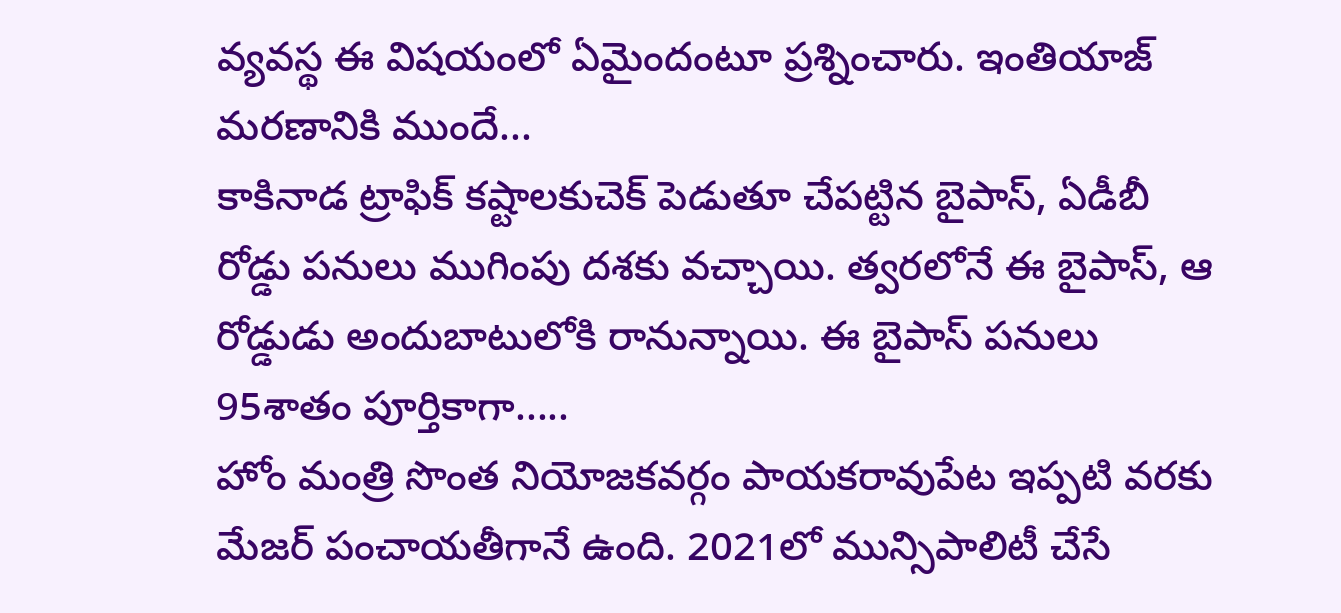వ్యవస్థ ఈ విషయంలో ఏమైందంటూ ప్రశ్నించారు. ఇంతియాజ్ మరణానికి ముందే...
కాకినాడ ట్రాఫిక్ కష్టాలకుచెక్ పెడుతూ చేపట్టిన బైపాస్, ఏడీబీ రోడ్డు పనులు ముగింపు దశకు వచ్చాయి. త్వరలోనే ఈ బైపాస్, ఆ రోడ్డుడు అందుబాటులోకి రానున్నాయి. ఈ బైపాస్ పనులు 95శాతం పూర్తికాగా.....
హోం మంత్రి సొంత నియోజకవర్గం పాయకరావుపేట ఇప్పటి వరకు మేజర్ పంచాయతీగానే ఉంది. 2021లో మున్సిపాలిటీ చేసే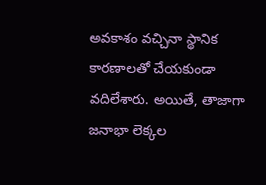అవకాశం వచ్చినా స్థానిక కారణాలతో చేయకుండా వదిలేశారు. అయితే, తాజాగా జనాభా లెక్కల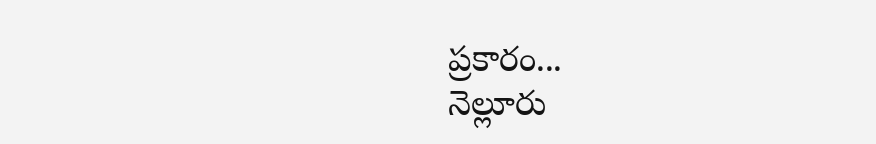ప్రకారం...
నెల్లూరు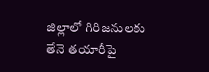జిల్లాలో గిరిజనులకు తేనె తయారీపై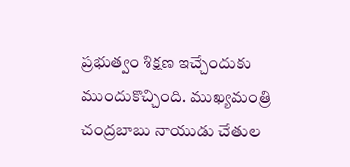ప్రభుత్వం శిక్షణ ఇచ్చేందుకు ముందుకొచ్చింది. ముఖ్యమంత్రి చంద్రబాబు నాయుడు చేతుల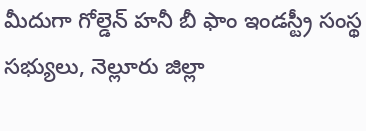మీదుగా గోల్డెన్ హనీ బీ ఫాం ఇండస్ట్రీ సంస్థ సభ్యులు, నెల్లూరు జిల్లా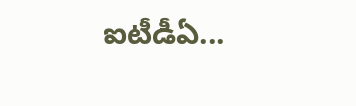ఐటీడీఏ...